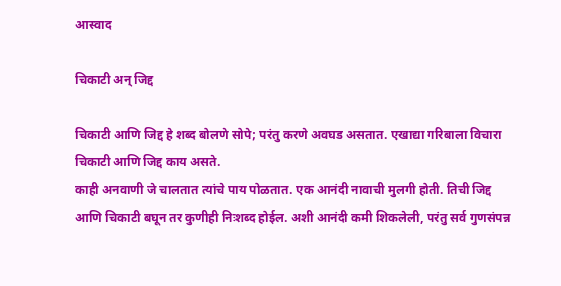आस्वाद

चिकाटी अन् जिद्द

चिकाटी आणि जिद्द हे शब्द बोलणे सोपे; परंतु करणे अवघड असतात. एखाद्या गरिबाला विचारा चिकाटी आणि जिद्द काय असते.
काही अनवाणी जे चालतात त्यांचे पाय पोळतात. एक आनंदी नावाची मुलगी होती. तिची जिद्द आणि चिकाटी बघून तर कुणीही निःशब्द होईल. अशी आनंदी कमी शिकलेली, परंतु सर्व गुणसंपन्न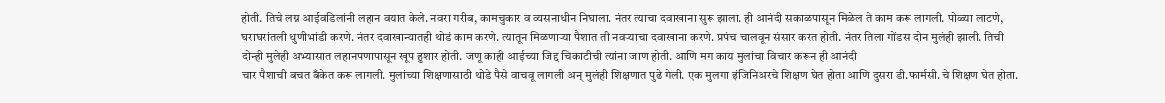होती. तिचे लग्न आईवडिलांनी लहान वयात केले. नवरा गरीब, कामचुकार व व्यसनाधीन निघाला. नंतर त्याचा दवाखाना सुरू झाला. ही आनंदी सकाळपासून मिळेल ते काम करू लागली. पोळ्या लाटणे, घराघरांतली धुणीभांडी करणे. नंतर दवाखान्यातही थोडं काम करणे. त्यातून मिळणार्‍या पैशात ती नवर्‍याचा दवाखाना करणे. प्रपंच चालवून संसार करत होती. नंतर तिला गोंडस दोन मुलंही झाली. तिची दोन्ही मुलेही अभ्यासात लहानपणापासून खूप हुशार होती. जणू काही आईच्या जिद्द चिकाटीची त्यांना जाण होती. आणि मग काय मुलांचा विचार करून ही आनंदी
चार पैशाची बचत बँकेत करू लागली. मुलांच्या शिक्षणासाठी थोडे पैसे वाचवू लागली अन् मुलंही शिक्षणात पुढे गेली. एक मुलगा इंजिनिअरचे शिक्षण घेत होता आणि दुसरा डी.फार्मसी.चे शिक्षण घेत होता.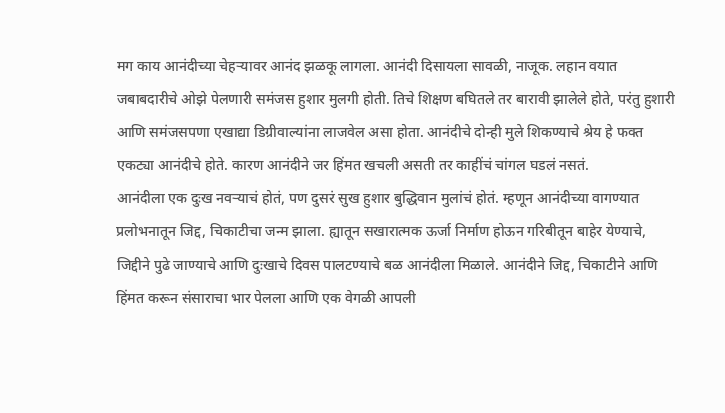मग काय आनंदीच्या चेहर्‍यावर आनंद झळकू लागला. आनंदी दिसायला सावळी, नाजूक. लहान वयात जबाबदारीचे ओझे पेलणारी समंजस हुशार मुलगी होती. तिचे शिक्षण बघितले तर बारावी झालेले होते, परंतु हुशारी आणि समंजसपणा एखाद्या डिग्रीवाल्यांना लाजवेल असा होता. आनंदीचे दोन्ही मुले शिकण्याचे श्रेय हे फक्त एकट्या आनंदीचे होते. कारण आनंदीने जर हिंमत खचली असती तर काहींचं चांगल घडलं नसतं.
आनंदीला एक दुःख नवर्‍याचं होतं, पण दुसरं सुख हुशार बुद्धिवान मुलांचं होतं. म्हणून आनंदीच्या वागण्यात प्रलोभनातून जिद्द, चिकाटीचा जन्म झाला. ह्यातून सखारात्मक ऊर्जा निर्माण होऊन गरिबीतून बाहेर येण्याचे, जिद्दीने पुढे जाण्याचे आणि दुःखाचे दिवस पालटण्याचे बळ आनंदीला मिळाले. आनंदीने जिद्द, चिकाटीने आणि हिंमत करून संसाराचा भार पेलला आणि एक वेगळी आपली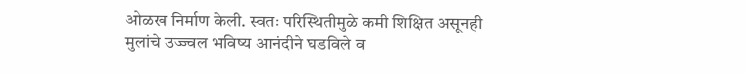ओळख निर्माण केली. स्वतः परिस्थितीमुळे कमी शिक्षित असूनही मुलांचे उज्ज्वल भविष्य आनंदीने घडविले व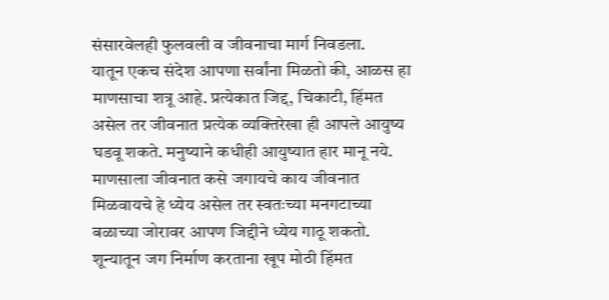संसारवेलही फुलवली व जीवनाचा मार्ग निवडला.
यातून एकच संदेश आपणा सर्वांना मिळतो की, आळस हा माणसाचा शत्रू आहे. प्रत्येकात जिद्द, चिकाटी, हिंमत असेल तर जीवनात प्रत्येक व्यक्तिरेखा ही आपले आयुष्य घडवू शकते. मनुष्याने कधीही आयुष्यात हार मानू नये. माणसाला जीवनात कसे जगायचे काय जीवनात मिळवायचे हे ध्येय असेल तर स्वतःच्या मनगटाच्या बळाच्या जोरावर आपण जिद्दीने ध्येय गाठू शकतो.
शून्यातून जग निर्माण करताना खूप मोठी हिंमत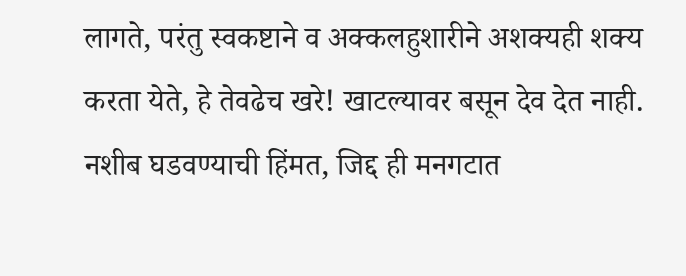लागते, परंतु स्वकष्टाने व अक्कलहुशारीने अशक्यही शक्य करता येते, हे तेवढेच खरे! खाटल्यावर बसून देव देत नाही. नशीब घडवण्याची हिंमत, जिद्द ही मनगटात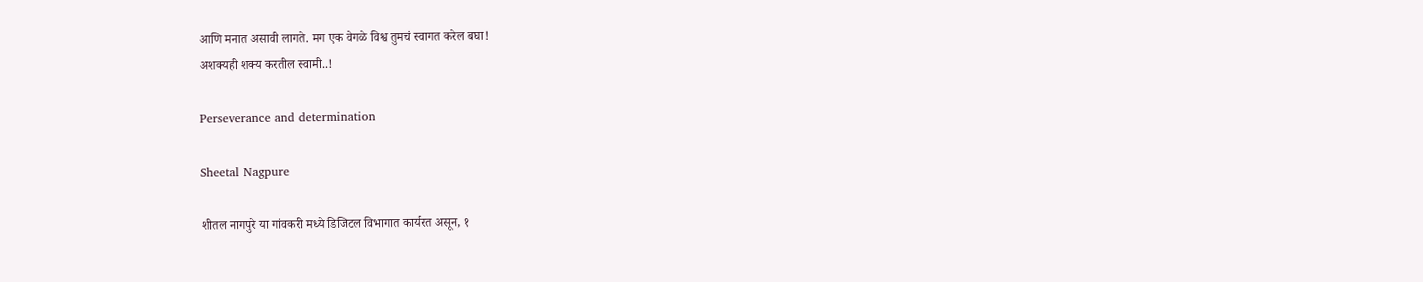आणि मनात असावी लागते. मग एक वेगळे विश्व तुमचं स्वागत करेल बघा!
अशक्यही शक्य करतील स्वामी..!

Perseverance and determination

Sheetal Nagpure

शीतल नागपुरे या गांवकरी मध्ये डिजिटल विभागात कार्यरत असून, १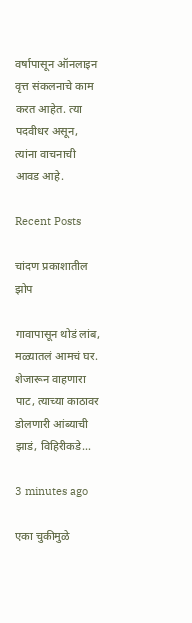वर्षापासून ऑनलाइन वृत्त संकलनाचे काम करत आहेत. त्या पदवीधर असून, त्यांना वाचनाची आवड आहे.

Recent Posts

चांदण प्रकाशातील झोप

गावापासून थोडं लांब, मळ्यातलं आमचं घर. शेजारून वाहणारा पाट, त्याच्या काठावर डोलणारी आंब्याची झाडं, विहिरीकडे…

3 minutes ago

एका चुकीमुळे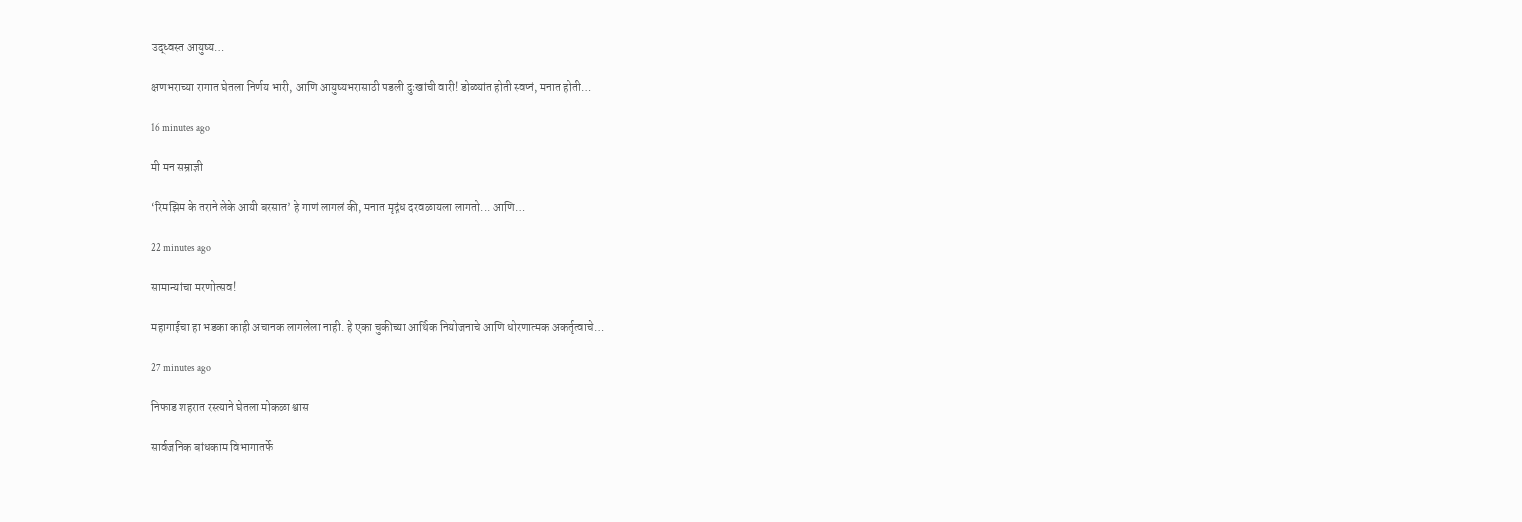उद्ध्वस्त आयुष्य…

क्षणभराच्या रागात घेतला निर्णय भारी, आणि आयुष्यभरासाठी पडली दुःखांची वारी! डोळ्यांत होती स्वप्नं, मनात होती…

16 minutes ago

मी मन सम्राज्ञी

‘रिमझिम के तराने लेके आयी बरसात’ हे गाणं लागलं की, मनात मृद्गंध दरवळायला लागतो... आणि…

22 minutes ago

सामान्यांचा मरणोत्सव!

महागाईचा हा भडका काही अचानक लागलेला नाही. हे एका चुकीच्या आर्थिक नियोजनाचे आणि धोरणात्मक अकर्तृत्वाचे…

27 minutes ago

निफाड शहरात रस्त्याने घेतला मोकळा श्वास

सार्वजनिक बांधकाम विभागातर्फे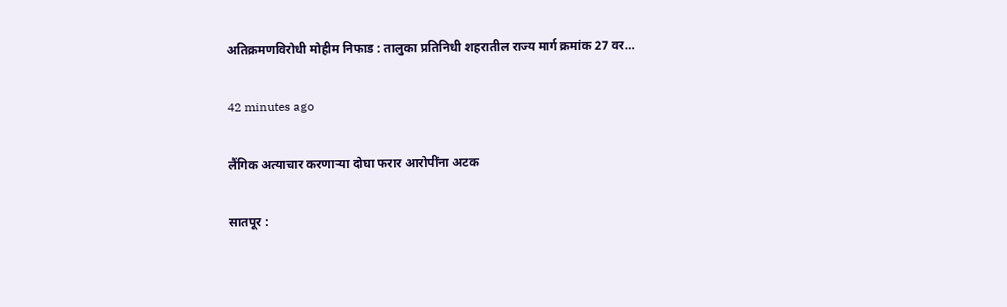अतिक्रमणविरोधी मोहीम निफाड : तालुका प्रतिनिधी शहरातील राज्य मार्ग क्रमांक 27 वर…

42 minutes ago

लैंगिक अत्याचार करणार्‍या दोघा फरार आरोपींना अटक

सातपूर :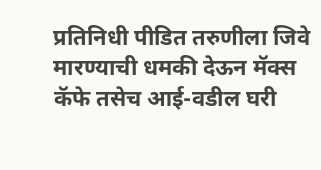प्रतिनिधी पीडित तरुणीला जिवे मारण्याची धमकी देऊन मॅक्स कॅफे तसेच आई-वडील घरी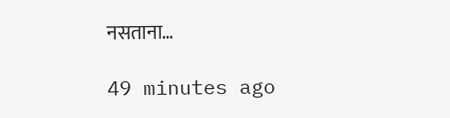नसताना…

49 minutes ago